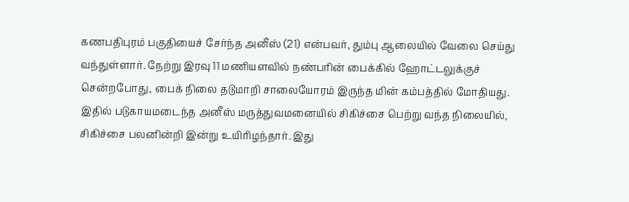கணபதிபுரம் பகுதியைச் சேர்ந்த அனீஸ் (21) என்பவர், தும்பு ஆலையில் வேலை செய்து வந்துள்ளார். நேற்று இரவு 11 மணியளவில் நண்பரின் பைக்கில் ஹோட்டலுக்குச் சென்றபோது, பைக் நிலை தடுமாறி சாலையோரம் இருந்த மின் கம்பத்தில் மோதியது. இதில் படுகாயமடைந்த அனீஸ் மருத்துவமனையில் சிகிச்சை பெற்று வந்த நிலையில், சிகிச்சை பலனின்றி இன்று உயிரிழந்தார். இது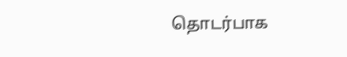தொடர்பாக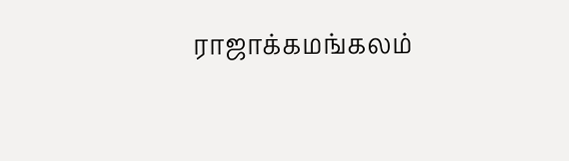ராஜாக்கமங்கலம்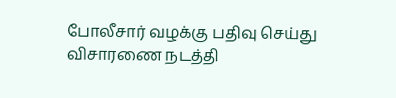போலீசார் வழக்கு பதிவு செய்து விசாரணை நடத்தி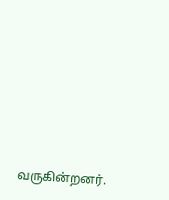வருகின்றனர்.